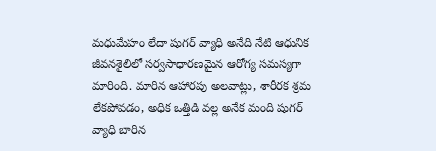మధుమేహం లేదా షుగర్ వ్యాధి అనేది నేటి ఆధునిక జీవనశైలిలో సర్వసాధారణమైన ఆరోగ్య సమస్యగా మారింది. మారిన ఆహారపు అలవాట్లు, శారీరక శ్రమ లేకపోవడం, అధిక ఒత్తిడి వల్ల అనేక మంది షుగర్ వ్యాధి బారిన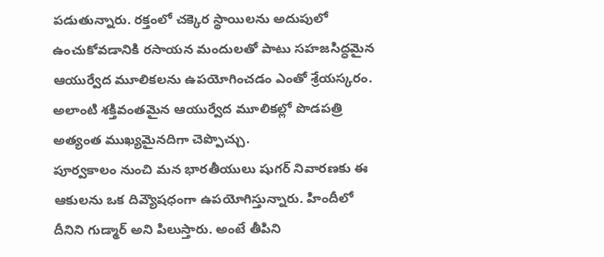పడుతున్నారు. రక్తంలో చక్కెర స్థాయిలను అదుపులో ఉంచుకోవడానికి రసాయన మందులతో పాటు సహజసిద్ధమైన ఆయుర్వేద మూలికలను ఉపయోగించడం ఎంతో శ్రేయస్కరం. అలాంటి శక్తివంతమైన ఆయుర్వేద మూలికల్లో పొడపత్రి అత్యంత ముఖ్యమైనదిగా చెప్పొచ్చు.
పూర్వకాలం నుంచి మన భారతీయులు షుగర్ నివారణకు ఈ ఆకులను ఒక దివ్యౌషధంగా ఉపయోగిస్తున్నారు. హిందీలో దీనిని గుడ్మార్ అని పిలుస్తారు. అంటే తీపిని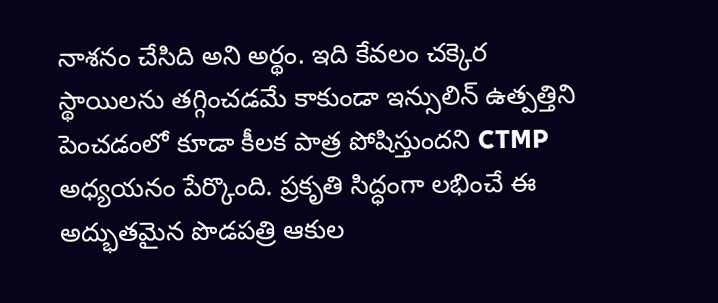నాశనం చేసిది అని అర్థం. ఇది కేవలం చక్కెర స్థాయిలను తగ్గించడమే కాకుండా ఇన్సులిన్ ఉత్పత్తిని పెంచడంలో కూడా కీలక పాత్ర పోషిస్తుందని CTMP అధ్యయనం పేర్కొంది. ప్రకృతి సిద్ధంగా లభించే ఈ అద్భుతమైన పొడపత్రి ఆకుల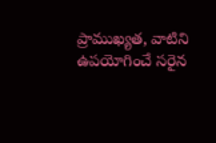ప్రాముఖ్యత, వాటిని ఉపయోగించే సరైన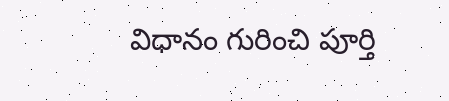విధానం గురించి పూర్తి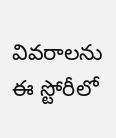వివరాలను ఈ స్టోరీలో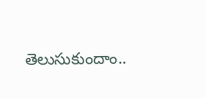తెలుసుకుందాం..